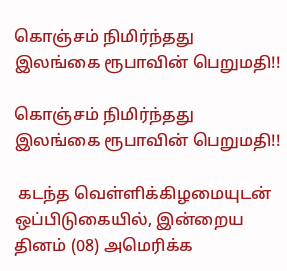கொஞ்சம் நிமிர்ந்தது இலங்கை ரூபாவின் பெறுமதி!!

கொஞ்சம் நிமிர்ந்தது இலங்கை ரூபாவின் பெறுமதி!!

 கடந்த வெள்ளிக்கிழமையுடன் ஒப்பிடுகையில், இன்றைய தினம் (08) அமெரிக்க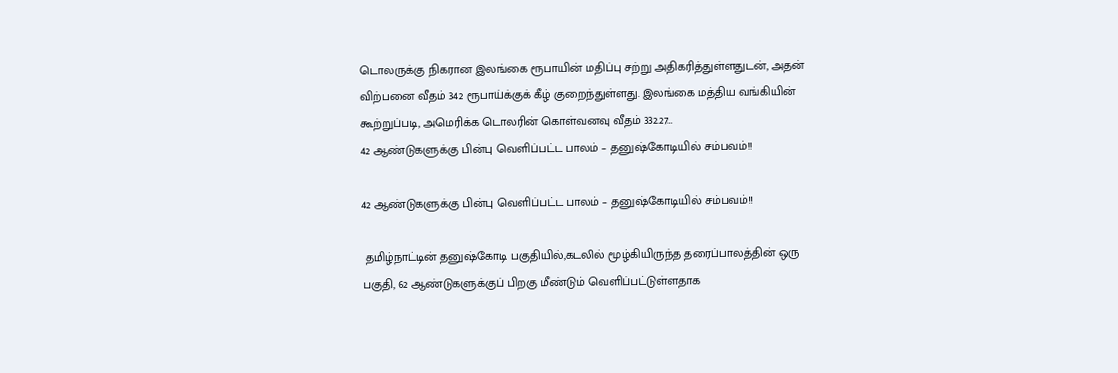டொலருக்கு நிகரான இலங்கை ரூபாயின் மதிப்பு சற்று அதிகரித்துள்ளதுடன், அதன் விற்பனை வீதம் 342 ரூபாய்க்குக் கீழ் குறைந்துள்ளது. இலங்கை மத்திய வங்கியின் கூற்றுப்படி, அமெரிக்க டொலரின் கொள்வனவு வீதம் 332.27…
42 ஆண்டுகளுக்கு பின்பு வெளிப்பட்ட பாலம் – தனுஷ்கோடியில் சம்பவம்!!

42 ஆண்டுகளுக்கு பின்பு வெளிப்பட்ட பாலம் – தனுஷ்கோடியில் சம்பவம்!!

 தமிழ்நாட்டின் தனுஷ்கோடி பகுதியில்,கடலில் மூழ்கியிருந்த தரைப்பாலத்தின் ஒரு பகுதி, 62 ஆண்டுகளுக்குப் பிறகு மீண்டும் வெளிப்பட்டுள்ளதாக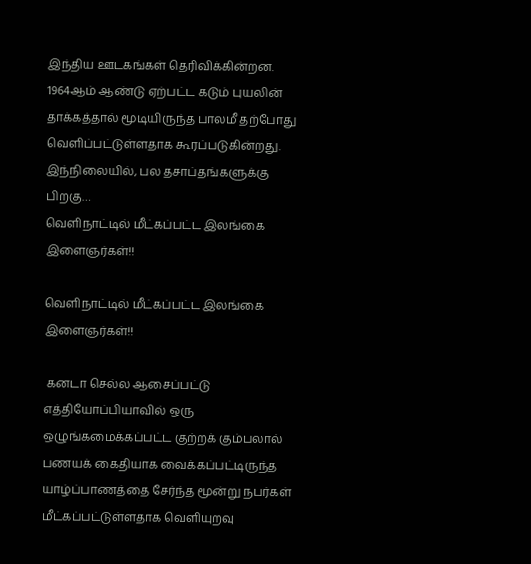இந்திய ஊடகங்கள் தெரிவிக்கின்றன. 1964ஆம் ஆண்டு ஏற்பட்ட கடும் புயலின் தாக்கத்தால் மூடியிருந்த பாலமீ தற்போது வெளிப்பட்டுள்ளதாக கூரப்படுகின்றது. இந்நிலையில், பல தசாப்தங்களுக்கு பிறகு…
வெளிநாட்டில் மீட்கப்பட்ட இலங்கை இளைஞர்கள்!!

வெளிநாட்டில் மீட்கப்பட்ட இலங்கை இளைஞர்கள்!!

 கனடா செல்ல ஆசைப்பட்டு எத்தியோப்பியாவில் ஒரு ஒழுங்கமைக்கப்பட்ட குற்றக் கும்பலால் பணயக் கைதியாக வைக்கப்பட்டிருந்த யாழ்ப்பாணத்தை சேர்ந்த மூன்று நபர்கள் மீட்கப்பட்டுள்ளதாக வெளியுறவு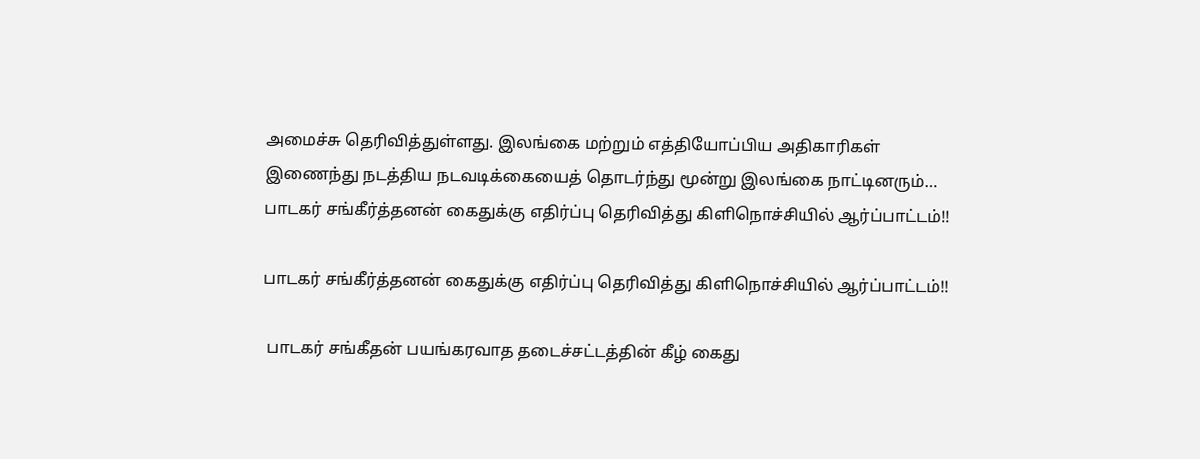அமைச்சு தெரிவித்துள்ளது. இலங்கை மற்றும் எத்தியோப்பிய அதிகாரிகள் இணைந்து நடத்திய நடவடிக்கையைத் தொடர்ந்து மூன்று இலங்கை நாட்டினரும்…
பாடகர் சங்கீர்த்தனன் கைதுக்கு எதிர்ப்பு தெரிவித்து கிளிநொச்சியில் ஆர்ப்பாட்டம்!!

பாடகர் சங்கீர்த்தனன் கைதுக்கு எதிர்ப்பு தெரிவித்து கிளிநொச்சியில் ஆர்ப்பாட்டம்!!

 பாடகர் சங்கீதன் பயங்கரவாத தடைச்சட்டத்தின் கீழ் கைது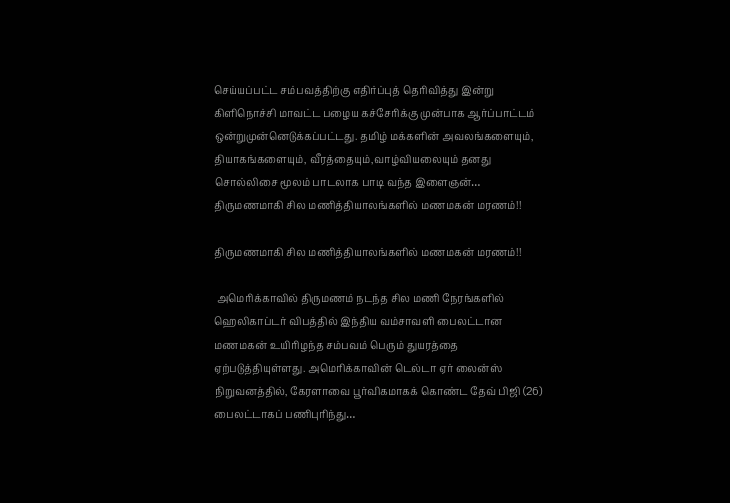செய்யப்பட்ட சம்பவத்திற்கு எதிர்ப்புத் தெரிவித்து இன்று கிளிநொச்சி மாவட்ட பழைய கச்சேரிக்கு முன்பாக ஆர்ப்பாட்டம் ஒன்றுமுன்னெடுக்கப்பட்டது. தமிழ் மக்களின் அவலங்களையும், தியாகங்களையும், வீரத்தையும்,வாழ்வியலையும் தனது சொல்லிசை மூலம் பாடலாக பாடி வந்த இளைஞன்…
திருமணமாகி சில மணித்தியாலங்களில் மணமகன் மரணம்!!

திருமணமாகி சில மணித்தியாலங்களில் மணமகன் மரணம்!!

 அமெரிக்காவில் திருமணம் நடந்த சில மணி நேரங்களில் ஹெலிகாப்டர் விபத்தில் இந்திய வம்சாவளி பைலட்டான மணமகன் உயிரிழந்த சம்பவம் பெரும் துயரத்தை ஏற்படுத்தியுள்ளது. அமெரிக்காவின் டெல்டா ஏர் லைன்ஸ் நிறுவனத்தில், கேரளாவை பூர்விகமாகக் கொண்ட தேவ் பிஜி (26) பைலட்டாகப் பணிபுரிந்து…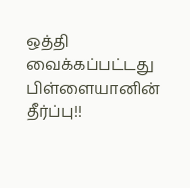ஒத்தி வைக்கப்பட்டது பிள்ளையானின் தீர்ப்பு!!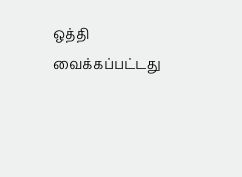ஒத்தி வைக்கப்பட்டது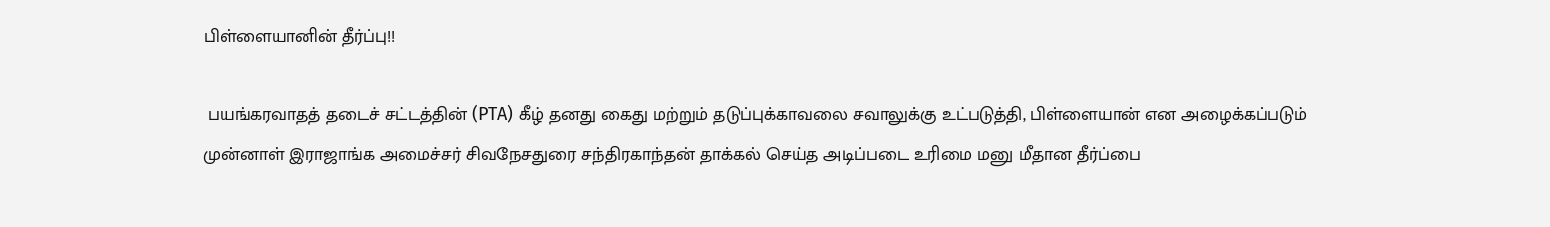பிள்ளையானின் தீர்ப்பு!!

 பயங்கரவாதத் தடைச் சட்டத்தின் (PTA) கீழ் தனது கைது மற்றும் தடுப்புக்காவலை சவாலுக்கு உட்படுத்தி, பிள்ளையான் என அழைக்கப்படும் முன்னாள் இராஜாங்க அமைச்சர் சிவநேசதுரை சந்திரகாந்தன் தாக்கல் செய்த அடிப்படை உரிமை மனு மீதான தீர்ப்பை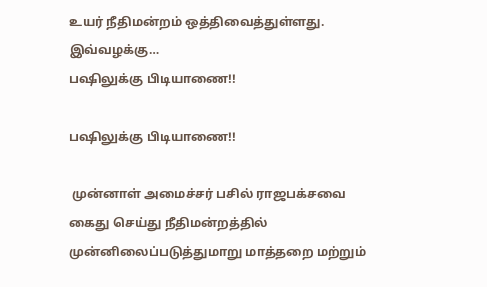உயர் நீதிமன்றம் ஒத்திவைத்துள்ளது. இவ்வழக்கு…
பஷிலுக்கு பிடியாணை!!

பஷிலுக்கு பிடியாணை!!

 முன்னாள் அமைச்சர் பசில் ராஜபக்சவை கைது செய்து நீதிமன்றத்தில் முன்னிலைப்படுத்துமாறு மாத்தறை மற்றும்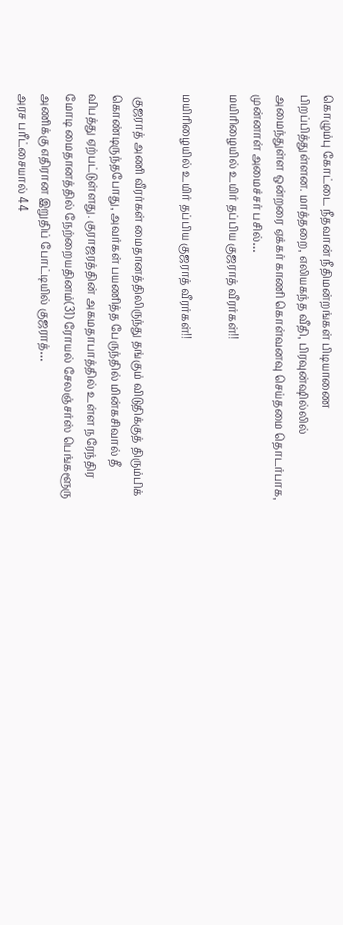கொழும்பு கோட்டை நீதவான் நீதிமன்றங்கள் பிடியாணை பிறப்பித்துள்ளன. மாத்தறை, எலியகந்த வீதி, பிரவுன்ஷில்லில் அமைந்துள்ள ஒன்றரை ஏக்கர் காணி கொள்வனவு செய்தமை தொடர்பாக, முன்னாள் அமைச்சர் பசில்…
மயிரிழையில் உயிர் தப்பிய குஜராத் வீரர்கள்!!

மயிரிழையில் உயிர் தப்பிய குஜராத் வீரர்கள்!!

 குஜராத் அணி வீரர்கள் மைதானத்திலிருந்து தங்கும் விடுதிக்குத் திரும்பிக் கொண்டிருந்தபோது, அவர்கள் பயணித்த பேருந்தில் மின்கசிவால் தீ விபத்து ஏற்பட்டுள்ளது. குராஜரத்தின் அகமதாபாத்தில் உள்ள நரேந்திர மோடி மைதானத்தில் நேற்றையதினம்(31) ரோயல் சேலஞ்சர்ஸ் பெங்களூரு அணிக்கு எதிரான இறுதிப் போட்டியில் குஜராத்…
அரச பரீட்சையால் 44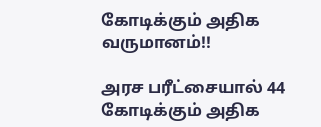கோடிக்கும் அதிக வருமானம்!!

அரச பரீட்சையால் 44 கோடிக்கும் அதிக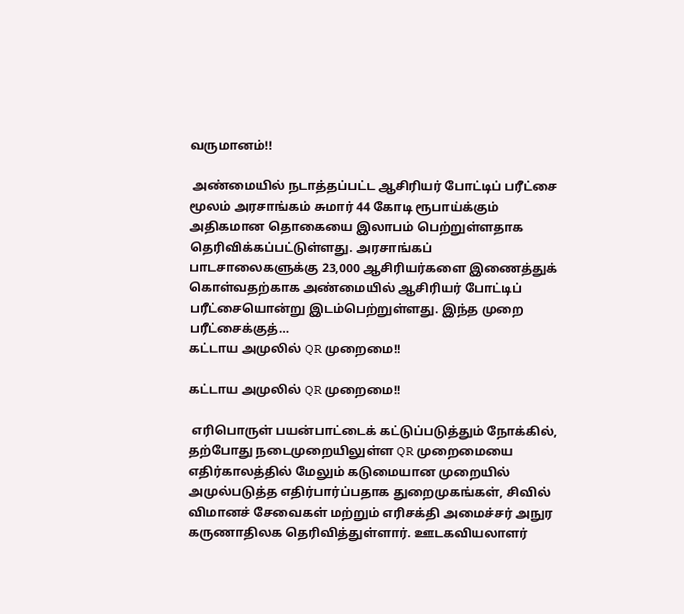வருமானம்!!

 அண்மையில் நடாத்தப்பட்ட ஆசிரியர் போட்டிப் பரீட்சை மூலம் அரசாங்கம் சுமார் 44 கோடி ரூபாய்க்கும் அதிகமான தொகையை இலாபம் பெற்றுள்ளதாக தெரிவிக்கப்பட்டுள்ளது. அரசாங்கப் பாடசாலைகளுக்கு 23,000 ஆசிரியர்களை இணைத்துக் கொள்வதற்காக அண்மையில் ஆசிரியர் போட்டிப் பரீட்சையொன்று இடம்பெற்றுள்ளது. இந்த முறை பரீட்சைக்குத்…
கட்டாய அமுலில் QR முறைமை!!

கட்டாய அமுலில் QR முறைமை!!

 எரிபொருள் பயன்பாட்டைக் கட்டுப்படுத்தும் நோக்கில், தற்போது நடைமுறையிலுள்ள QR முறைமையை எதிர்காலத்தில் மேலும் கடுமையான முறையில் அமுல்படுத்த எதிர்பார்ப்பதாக துறைமுகங்கள், சிவில் விமானச் சேவைகள் மற்றும் எரிசக்தி அமைச்சர் அநுர கருணாதிலக தெரிவித்துள்ளார். ஊடகவியலாளர்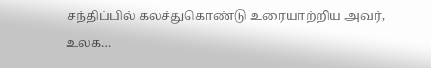சந்திப்பில் கலச்துகொண்டு உரையாற்றிய அவர், உலக…